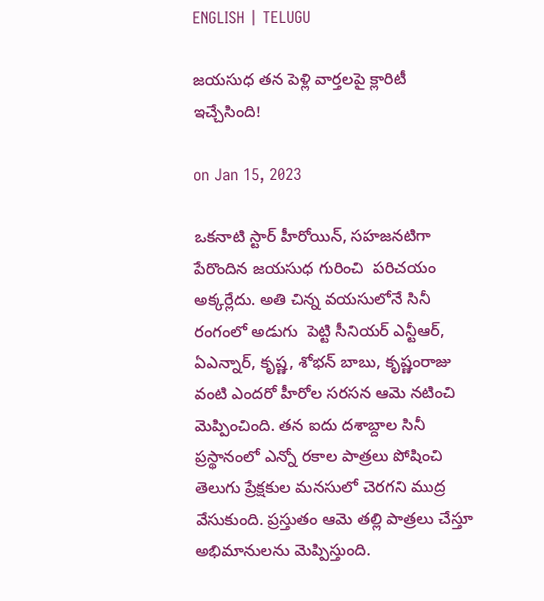ENGLISH | TELUGU

జయసుధ తన పెళ్లి వార్తలపై క్లారిటీ ఇచ్చేసింది!

on Jan 15, 2023

ఒకనాటి స్టార్ హీరోయిన్, సహజనటిగా పేరొందిన జ‌య‌సుధ గురించి  పరిచయం అక్కర్లేదు. అతి చిన్న వయసులోనే సినీ రంగంలో అడుగు  పెట్టి సీనియర్ ఎన్టీఆర్, ఏఎన్నార్, కృష్ణ, శోభన్ బాబు, కృష్ణంరాజు వంటి ఎందరో హీరోల సరసన ఆమె నటించి మెప్పించింది. తన ఐదు దశాబ్దాల సినీ ప్రస్థానంలో ఎన్నో రకాల పాత్రలు పోషించి తెలుగు ప్రేక్షకుల మనసులో చెరగని ముద్ర వేసుకుంది. ప్రస్తుతం ఆమె తల్లి పాత్రలు చేస్తూ అభిమానులను మెప్పిస్తుంది.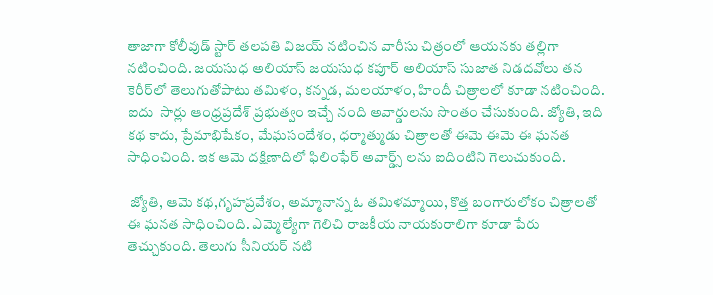తాజాగా కోలీవుడ్ స్టార్ తలపతి విజయ్ నటించిన వారీసు చిత్రంలో ఆయనకు తల్లిగా నటించింది. జయసుధ అలియాస్ జయసుధ కపూర్ అలియాస్ సుజాత నిడదవోలు తన కెరీర్‌లో తెలుగుతోపాటు తమిళం, కన్నడ, మలయాళం, హిందీ చిత్రాలలో కూడా నటించింది. ఐదు  సార్లు ఆంధ్రప్రదేశ్ ప్రభుత్వం ఇచ్చే నంది అవార్డులను సొంతం చేసుకుంది. జ్యోతి, ఇది క‌థ‌ కాదు, ప్రేమాభిషేకం, మేఘసందేశం, ధర్మాత్ముడు చిత్రాలతో ఈమె ఈమె ఈ ఘనత సాధించింది. ఇక ఆమె దక్షిణాదిలో ఫిలింఫేర్ అవార్డ్స్ లను ఐదింటిని గెలుచుకుంది.

 జ్యోతి, ఆమె కథ,గృహప్రవేశం, అమ్మానాన్న ఓ తమిళమ్మాయి, కొత్త బంగారులోకం చిత్రాలతో ఈ ఘనత సాధించింది. ఎమ్మెల్యేగా గెలిచి రాజకీయ నాయకురాలిగా కూడా పేరు తెచ్చుకుంది. తెలుగు సీనియర్ నటి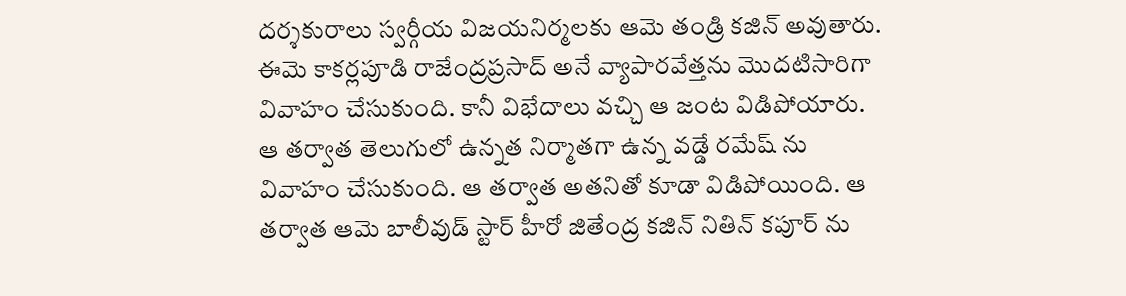దర్శకురాలు స్వర్గీయ విజయనిర్మలకు ఆమె తండ్రి కజిన్ అవుతారు. ఈమె కాకర్లపూడి రాజేంద్రప్రసాద్ అనే వ్యాపారవేత్తను మొదటిసారిగా వివాహం చేసుకుంది. కానీ విభేదాలు వచ్చి ఆ జంట విడిపోయారు. ఆ తర్వాత తెలుగులో ఉన్నత నిర్మాతగా ఉన్న వడ్డే రమేష్ ను వివాహం చేసుకుంది. ఆ తర్వాత అతనితో కూడా విడిపోయింది. ఆ తర్వాత ఆమె బాలీవుడ్ స్టార్ హీరో జితేంద్ర కజిన్ నితిన్ కపూర్ ను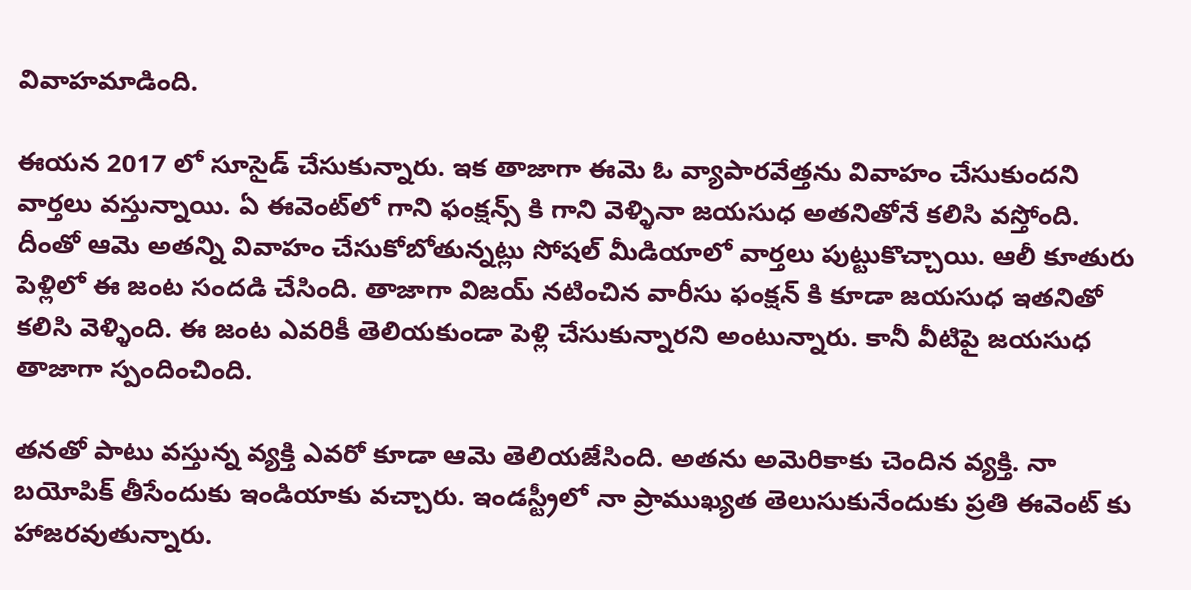వివాహమాడింది.

ఈయన 2017 లో సూసైడ్ చేసుకున్నారు. ఇక తాజాగా ఈమె ఓ వ్యాపారవేత్తను వివాహం చేసుకుంద‌ని వార్తలు వస్తున్నాయి. ఏ ఈవెంట్‌లో గాని ఫంక్షన్స్ కి గాని వెళ్ళినా జయసుధ అతనితోనే కలిసి వస్తోంది. దీంతో ఆమె అతన్ని వివాహం చేసుకోబోతున్నట్లు సోషల్ మీడియాలో వార్తలు పుట్టుకొచ్చాయి. ఆలీ కూతురు పెళ్లిలో ఈ జంట సందడి చేసింది. తాజాగా విజయ్ నటించిన వారీసు ఫంక్షన్ కి కూడా జయసుధ ఇతనితో కలిసి వెళ్ళింది. ఈ జంట ఎవరికీ తెలియకుండా పెళ్లి చేసుకున్నారని అంటున్నారు. కానీ వీటిపై జయసుధ తాజాగా స్పందించింది.

తనతో పాటు వస్తున్న వ్యక్తి ఎవరో కూడా ఆమె తెలియజేసింది. అతను అమెరికాకు చెందిన వ్యక్తి. నా బయోపిక్ తీసేందుకు ఇండియాకు వచ్చారు. ఇండస్ట్రీలో నా ప్రాముఖ్యత తెలుసుకునేందుకు ప్రతి ఈవెంట్ కు హాజరవుతున్నారు.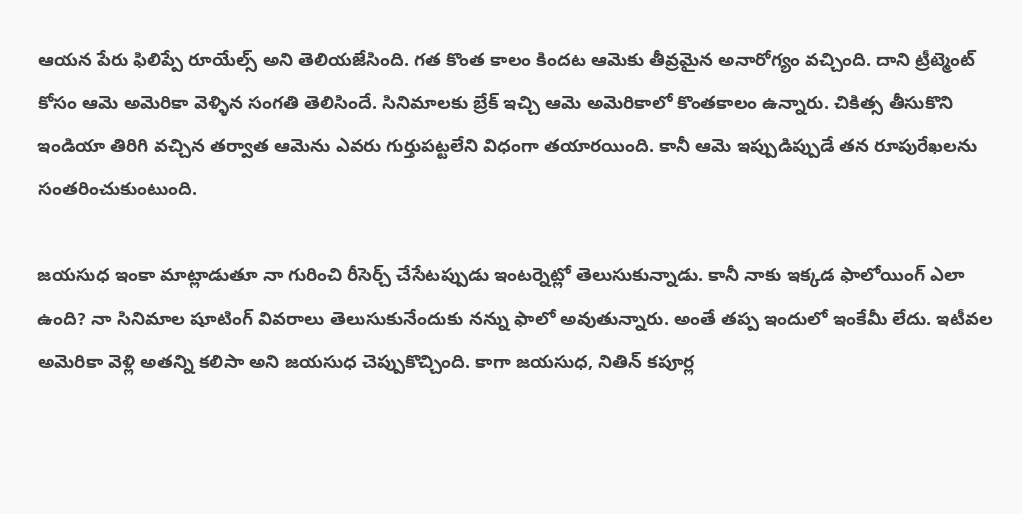ఆయన పేరు ఫిలిప్పే రూయేల్స్ అని తెలియజేసింది. గత కొంత కాలం కిందట ఆమెకు తీవ్రమైన అనారోగ్యం వచ్చింది. దాని ట్రీట్మెంట్ కోసం ఆమె అమెరికా వెళ్ళిన సంగతి తెలిసిందే. సినిమాలకు బ్రేక్ ఇచ్చి ఆమె అమెరికాలో కొంతకాలం ఉన్నారు. చికిత్స తీసుకొని ఇండియా తిరిగి వచ్చిన తర్వాత ఆమెను ఎవరు గుర్తుపట్టలేని విధంగా తయారయింది. కానీ ఆమె ఇప్పుడిప్పుడే తన రూపురేఖలను సంతరించుకుంటుంది.

జయసుధ ఇంకా మాట్లాడుతూ నా గురించి రీసెర్చ్ చేసేటప్పుడు ఇంటర్నెట్లో తెలుసుకున్నాడు. కానీ నాకు ఇక్కడ ఫాలోయింగ్ ఎలా ఉంది? నా సినిమాల షూటింగ్ వివరాలు తెలుసుకునేందుకు నన్ను ఫాలో అవుతున్నారు. అంతే తప్ప ఇందులో ఇంకేమీ లేదు. ఇటీవల అమెరికా వెళ్లి అతన్ని కలిసా అని జయసుధ చెప్పుకొచ్చింది. కాగా జ‌య‌సుధ‌, నితిన్ క‌పూర్ల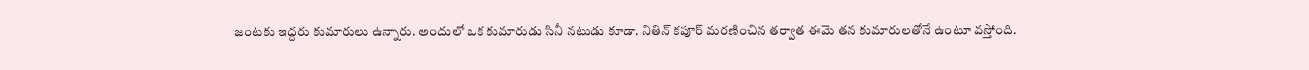జంట‌కు ఇద్ద‌రు కుమారులు ఉన్నారు. అందులో ఒక కుమారుడు సినీ న‌టుడు కూడా. నితిన్ క‌పూర్ మ‌ర‌ణించిన త‌ర్వాత ఈమె త‌న కుమారుల‌తోనే ఉంటూ వ‌స్తోంది.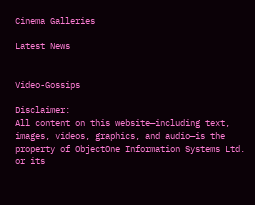Cinema Galleries

Latest News


Video-Gossips

Disclaimer:
All content on this website—including text, images, videos, graphics, and audio—is the property of ObjectOne Information Systems Ltd. or its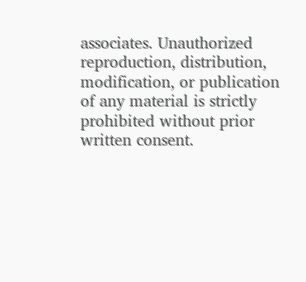associates. Unauthorized reproduction, distribution, modification, or publication of any material is strictly prohibited without prior written consent.